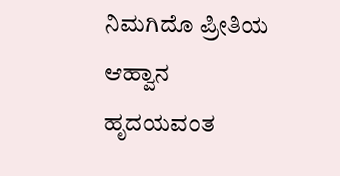ನಿಮಗಿದೊ ಪ್ರೀತಿಯ ಆಹ್ವಾನ
ಹೃದಯವಂತ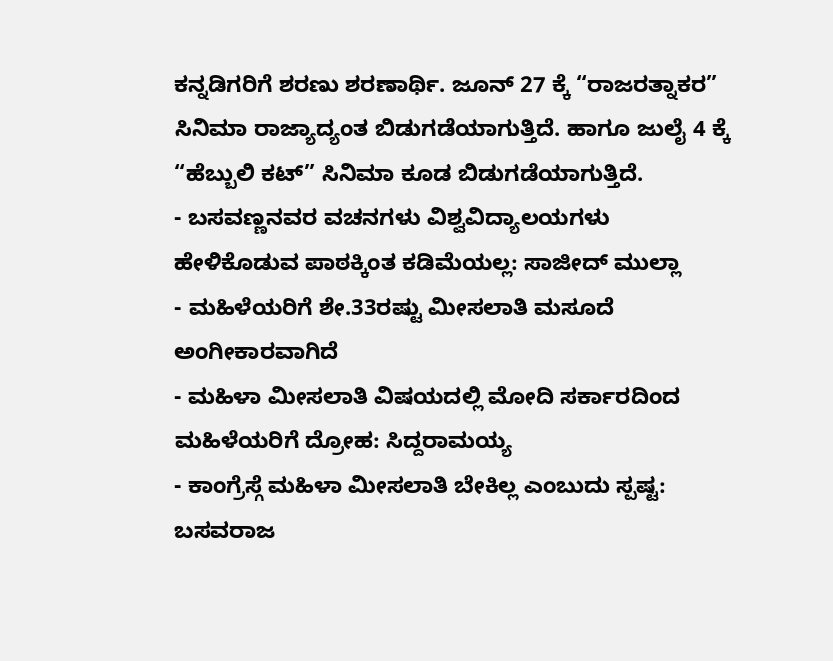ಕನ್ನಡಿಗರಿಗೆ ಶರಣು ಶರಣಾರ್ಥಿ. ಜೂನ್ 27 ಕ್ಕೆ “ರಾಜರತ್ನಾಕರ” ಸಿನಿಮಾ ರಾಜ್ಯಾದ್ಯಂತ ಬಿಡುಗಡೆಯಾಗುತ್ತಿದೆ. ಹಾಗೂ ಜುಲೈ 4 ಕ್ಕೆ “ಹೆಬ್ಬುಲಿ ಕಟ್” ಸಿನಿಮಾ ಕೂಡ ಬಿಡುಗಡೆಯಾಗುತ್ತಿದೆ.
- ಬಸವಣ್ಣನವರ ವಚನಗಳು ವಿಶ್ವವಿದ್ಯಾಲಯಗಳು ಹೇಳಿಕೊಡುವ ಪಾಠಕ್ಕಿಂತ ಕಡಿಮೆಯಲ್ಲ: ಸಾಜೀದ್ ಮುಲ್ಲಾ
- ಮಹಿಳೆಯರಿಗೆ ಶೇ.33ರಷ್ಟು ಮೀಸಲಾತಿ ಮಸೂದೆ ಅಂಗೀಕಾರವಾಗಿದೆ
- ಮಹಿಳಾ ಮೀಸಲಾತಿ ವಿಷಯದಲ್ಲಿ ಮೋದಿ ಸರ್ಕಾರದಿಂದ ಮಹಿಳೆಯರಿಗೆ ದ್ರೋಹ: ಸಿದ್ದರಾಮಯ್ಯ
- ಕಾಂಗ್ರೆಸ್ಗೆ ಮಹಿಳಾ ಮೀಸಲಾತಿ ಬೇಕಿಲ್ಲ ಎಂಬುದು ಸ್ಪಷ್ಟ: ಬಸವರಾಜ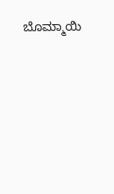ಬೊಮ್ಮಾಯಿ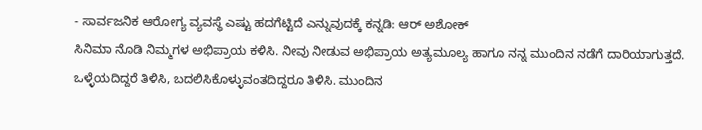- ಸಾರ್ವಜನಿಕ ಆರೋಗ್ಯ ವ್ಯವಸ್ಥೆ ಎಷ್ಟು ಹದಗೆಟ್ಟಿದೆ ಎನ್ನುವುದಕ್ಕೆ ಕನ್ನಡಿ: ಆರ್ ಅಶೋಕ್
ಸಿನಿಮಾ ನೊಡಿ ನಿಮ್ಮಗಳ ಅಭಿಪ್ರಾಯ ಕಳಿಸಿ. ನೀವು ನೀಡುವ ಅಭಿಪ್ರಾಯ ಅತ್ಯಮೂಲ್ಯ ಹಾಗೂ ನನ್ನ ಮುಂದಿನ ನಡೆಗೆ ದಾರಿಯಾಗುತ್ತದೆ. ಒಳ್ಳೆಯದಿದ್ದರೆ ತಿಳಿಸಿ, ಬದಲಿಸಿಕೊಳ್ಳುವಂತದಿದ್ದರೂ ತಿಳಿಸಿ. ಮುಂದಿನ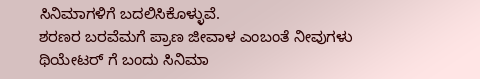ಸಿನಿಮಾಗಳಿಗೆ ಬದಲಿಸಿಕೊಳ್ಳುವೆ.
ಶರಣರ ಬರವೆಮಗೆ ಪ್ರಾಣ ಜೀವಾಳ ಎಂಬಂತೆ ನೀವುಗಳು ಥಿಯೇಟರ್ ಗೆ ಬಂದು ಸಿನಿಮಾ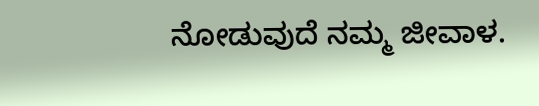ನೋಡುವುದೆ ನಮ್ಮ ಜೀವಾಳ.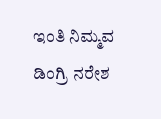ಇಂತಿ ನಿಮ್ಮವ
ಡಿಂಗ್ರಿ ನರೇಶ